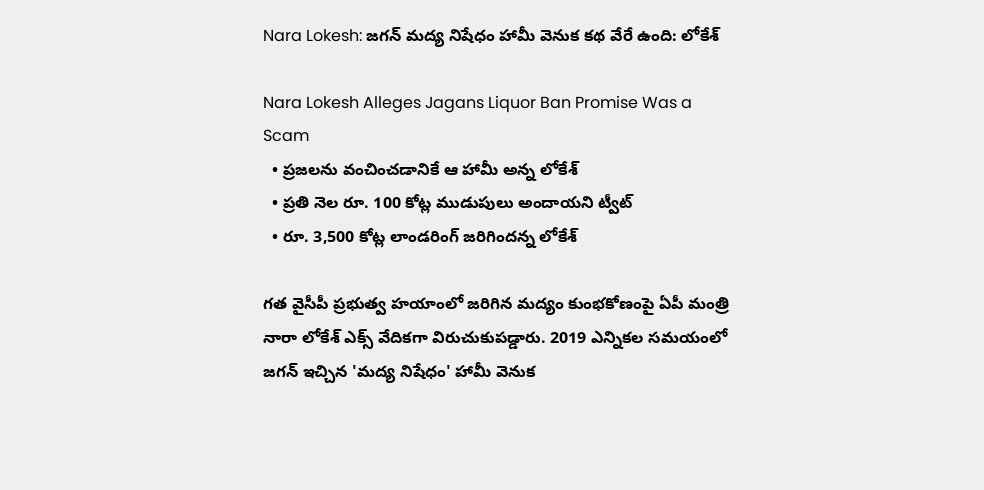Nara Lokesh: జగన్ మద్య నిషేధం హామీ వెనుక కథ వేరే ఉంది: లోకేశ్

Nara Lokesh Alleges Jagans Liquor Ban Promise Was a Scam
  • ప్రజలను వంచించడానికే ఆ హామీ అన్న లోకేశ్
  • ప్రతి నెల రూ. 100 కోట్ల ముడుపులు అందాయని ట్వీట్
  • రూ. 3,500 కోట్ల లాండరింగ్ జరిగిందన్న లోకేశ్

గత వైసీపీ ప్రభుత్వ హయాంలో జరిగిన మద్యం కుంభకోణంపై ఏపీ మంత్రి నారా లోకేశ్ ఎక్స్ వేదికగా విరుచుకుపడ్డారు. 2019 ఎన్నికల సమయంలో జగన్ ఇచ్చిన 'మద్య నిషేధం' హామీ వెనుక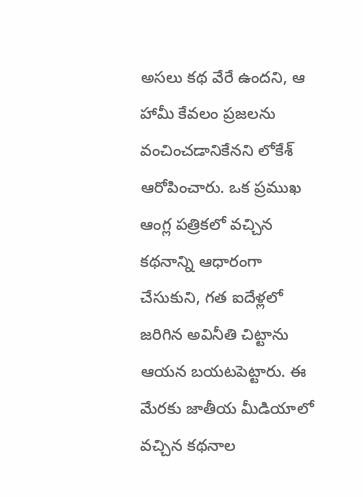అసలు కథ వేరే ఉందని, ఆ హామీ కేవలం ప్రజలను వంచించడానికేనని లోకేశ్ ఆరోపించారు. ఒక ప్రముఖ ఆంగ్ల పత్రికలో వచ్చిన కథనాన్ని ఆధారంగా చేసుకుని, గత ఐదేళ్లలో జరిగిన అవినీతి చిట్టాను ఆయన బయటపెట్టారు. ఈ మేరకు జాతీయ మీడియాలో వచ్చిన కథనాల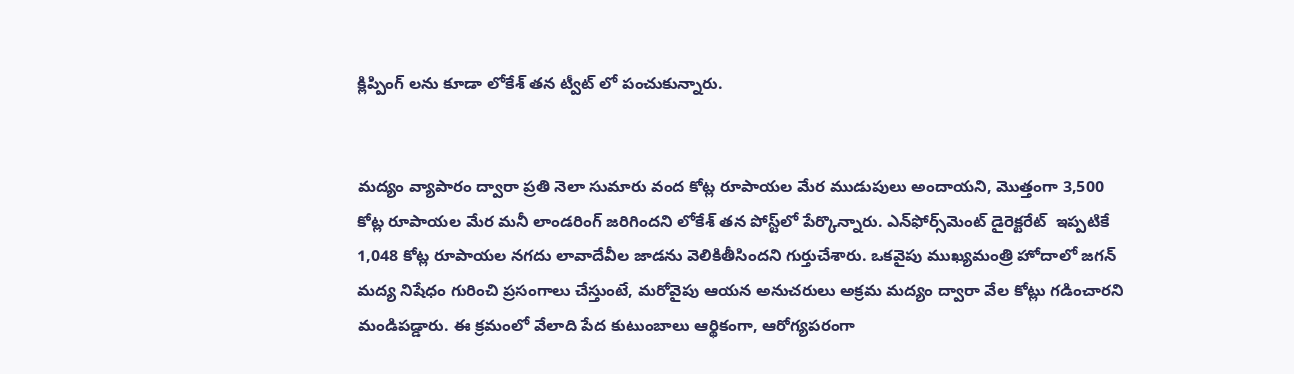క్లిప్పింగ్ లను కూడా లోకేశ్ తన ట్వీట్ లో పంచుకున్నారు.


మద్యం వ్యాపారం ద్వారా ప్రతి నెలా సుమారు వంద కోట్ల రూపాయల మేర ముడుపులు అందాయని, మొత్తంగా 3,500 కోట్ల రూపాయల మేర మనీ లాండరింగ్ జరిగిందని లోకేశ్ తన పోస్ట్‌లో పేర్కొన్నారు. ఎన్‌ఫోర్స్‌మెంట్ డైరెక్టరేట్  ఇప్పటికే 1,048 కోట్ల రూపాయల నగదు లావాదేవీల జాడను వెలికితీసిందని గుర్తుచేశారు. ఒకవైపు ముఖ్యమంత్రి హోదాలో జగన్ మద్య నిషేధం గురించి ప్రసంగాలు చేస్తుంటే, మరోవైపు ఆయన అనుచరులు అక్రమ మద్యం ద్వారా వేల కోట్లు గడించారని మండిపడ్డారు. ఈ క్రమంలో వేలాది పేద కుటుంబాలు ఆర్థికంగా, ఆరోగ్యపరంగా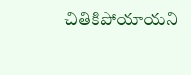చితికిపోయాయని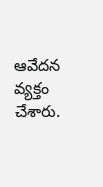ఆవేదన వ్యక్తం చేశారు.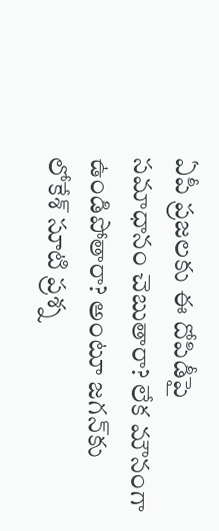ఏపీ ప్రజలకు ఈ దోపిడీపై సమాధానం చెబుతారా? లేక మౌనంగా ఉండిపోతారా? అంటూ జగన్‌కు లోకేశ్ సూటి ప్రశ్న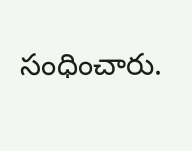సంధించారు.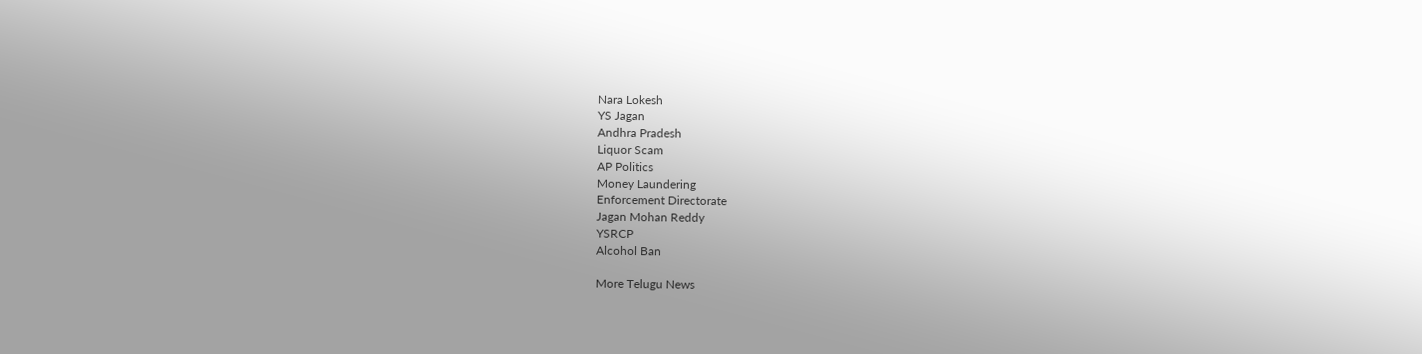Nara Lokesh
YS Jagan
Andhra Pradesh
Liquor Scam
AP Politics
Money Laundering
Enforcement Directorate
Jagan Mohan Reddy
YSRCP
Alcohol Ban

More Telugu News